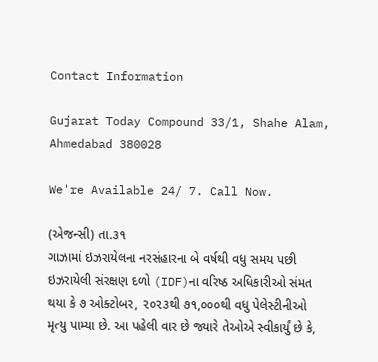Contact Information

Gujarat Today Compound 33/1, Shahe Alam, Ahmedabad 380028

We're Available 24/ 7. Call Now.

(એજન્સી) તા.૩૧
ગાઝામાં ઇઝરાયેલના નરસંહારના બે વર્ષથી વધુ સમય પછી ઇઝરાયેલી સંરક્ષણ દળો (IDF)ના વરિષ્ઠ અધિકારીઓ સંમત થયા કે ૭ ઓક્ટોબર, ૨૦૨૩થી ૭૧,૦૦૦થી વધુ પેલેસ્ટીનીઓ મૃત્યુ પામ્યા છે. આ પહેલી વાર છે જ્યારે તેઓએ સ્વીકાર્યું છે કે,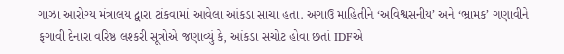ગાઝા આરોગ્ય મંત્રાલય દ્વારા ટાંકવામાં આવેલા આંકડા સાચા હતા. અગાઉ માહિતીને ‘અવિશ્વસનીય’ અને ‘ભ્રામક’ ગણાવીને ફગાવી દેનારા વરિષ્ઠ લશ્કરી સૂત્રોએ જણાવ્યું કે, આંકડા સચોટ હોવા છતાં IDFએ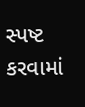સ્પષ્ટ કરવામાં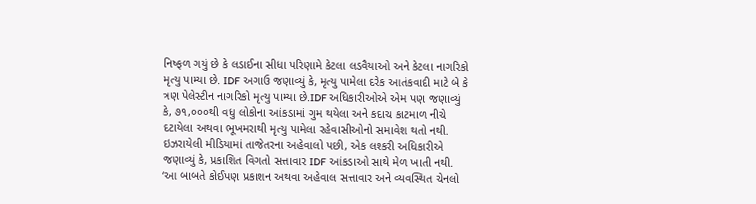નિષ્ફળ ગયું છે કે લડાઈના સીધા પરિણામે કેટલા લડવૈયાઓ અને કેટલા નાગરિકો મૃત્યુ પામ્યા છે. IDF અગાઉ જણાવ્યું કે, મૃત્યુ પામેલા દરેક આતંકવાદી માટે બે કે ત્રણ પેલેસ્ટીન નાગરિકો મૃત્યુ પામ્યા છે.IDF અધિકારીઓએ એમ પણ જણાવ્યું કે, ૭૧,૦૦૦થી વધુ લોકોના આંકડામાં ગુમ થયેલા અને કદાચ કાટમાળ નીચે દટાયેલા અથવા ભૂખમરાથી મૃત્યુ પામેલા રહેવાસીઓનો સમાવેશ થતો નથી. ઇઝરાયેલી મીડિયામાં તાજેતરના અહેવાલો પછી, એક લશ્કરી અધિકારીએ જણાવ્યું કે, પ્રકાશિત વિગતો સત્તાવાર IDF આંકડાઓ સાથે મેળ ખાતી નથી. ‘આ બાબતે કોઈપણ પ્રકાશન અથવા અહેવાલ સત્તાવાર અને વ્યવસ્થિત ચેનલો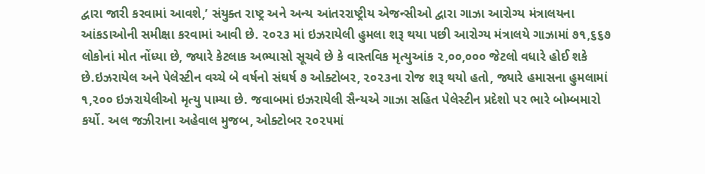દ્વારા જારી કરવામાં આવશે,’ સંયુક્ત રાષ્ટ્ર અને અન્ય આંતરરાષ્ટ્રીય એજન્સીઓ દ્વારા ગાઝા આરોગ્ય મંત્રાલયના આંકડાઓની સમીક્ષા કરવામાં આવી છે. ૨૦૨૩ માં ઇઝરાયેલી હુમલા શરૂ થયા પછી આરોગ્ય મંત્રાલયે ગાઝામાં ૭૧,૬૬૭ લોકોનાં મોત નોંધ્યા છે, જ્યારે કેટલાક અભ્યાસો સૂચવે છે કે વાસ્તવિક મૃત્યુઆંક ૨,૦૦,૦૦૦ જેટલો વધારે હોઈ શકે છે.ઇઝરાયેલ અને પેલેસ્ટીન વચ્ચે બે વર્ષનો સંઘર્ષ ૭ ઓક્ટોબર, ૨૦૨૩ના રોજ શરૂ થયો હતો, જ્યારે હમાસના હુમલામાં ૧,૨૦૦ ઇઝરાયેલીઓ મૃત્યુ પામ્યા છે. જવાબમાં ઇઝરાયેલી સૈન્યએ ગાઝા સહિત પેલેસ્ટીન પ્રદેશો પર ભારે બોમ્બમારો કર્યો. અલ જઝીરાના અહેવાલ મુજબ, ઓક્ટોબર ૨૦૨૫માં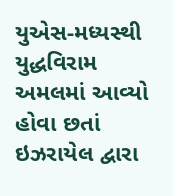યુએસ-મધ્યસ્થી યુદ્ધવિરામ અમલમાં આવ્યો હોવા છતાં ઇઝરાયેલ દ્વારા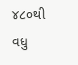૪૮૦થી વધુ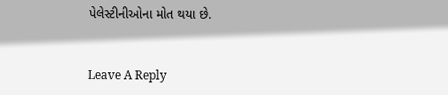પેલેસ્ટીનીઓના મોત થયા છે.


Leave A Reply